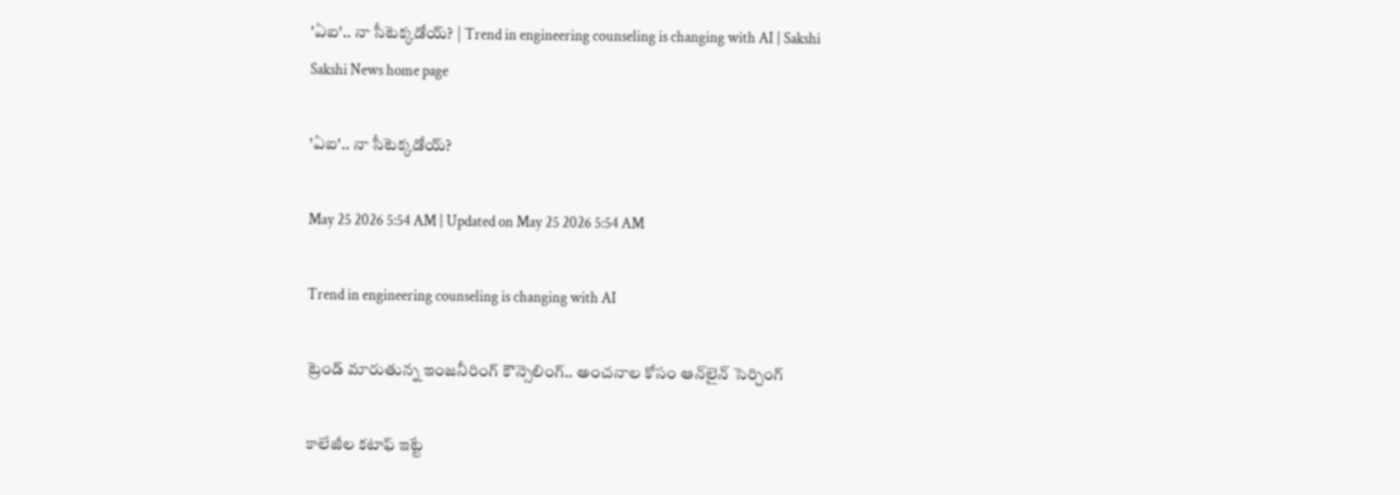'ఏఐ'.. నా సీటెక్కడోయ్‌? | Trend in engineering counseling is changing with AI | Sakshi
Sakshi News home page

'ఏఐ'.. నా సీటెక్కడోయ్‌?

May 25 2026 5:54 AM | Updated on May 25 2026 5:54 AM

Trend in engineering counseling is changing with AI

ట్రెండ్‌ మారుతున్న ఇంజనీరింగ్‌ కౌన్సెలింగ్‌.. అంచనాల కోసం ఆన్‌లైన్‌ సెర్చింగ్‌

కాలేజీల కటాఫ్‌ ఇట్టే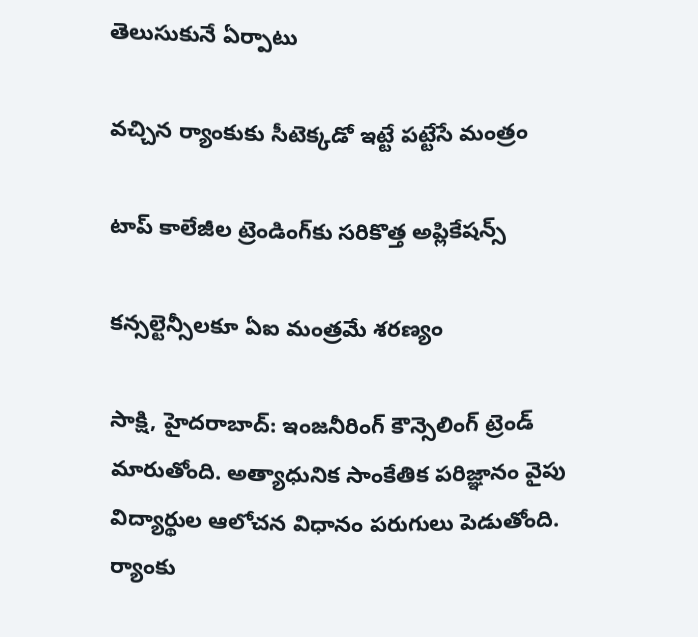తెలుసుకునే ఏర్పాటు

వచ్చిన ర్యాంకుకు సీటెక్కడో ఇట్టే పట్టేసే మంత్రం

టాప్‌ కాలేజీల ట్రెండింగ్‌కు సరికొత్త అప్లికేషన్స్‌

కన్సల్టెన్సీలకూ ఏఐ మంత్రమే శరణ్యం

సాక్షి, హైదరాబాద్‌: ఇంజనీరింగ్‌ కౌన్సెలింగ్‌ ట్రెండ్‌ మారుతోంది. అత్యాధునిక సాంకేతిక పరిజ్ఞానం వైపు విద్యార్థుల ఆలోచన విధానం పరుగులు పెడుతోంది. ర్యాంకు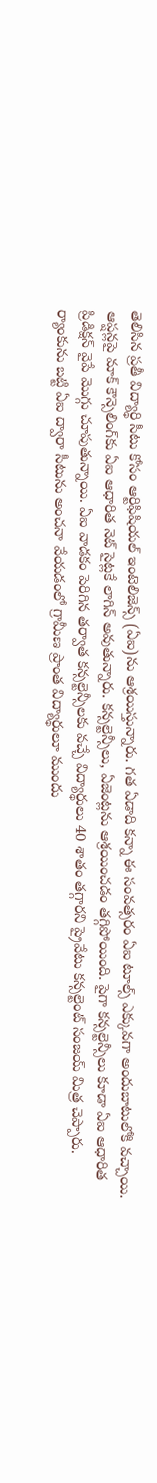తెలిసిన ప్రతీ విద్యార్థి సీటు కోసం ఆర్టిఫిషియల్‌ ఇంటెలిజెన్స్‌ (ఏఐ)ను ఆశ్రయిస్తున్నారు. గత ఏడాది కన్నా ఈ సంవత్సరం ఏఐ టూల్స్‌ ఎక్కువగా అందుబాటులోకి వచ్చాయి. ఆప్షన్లపై మాక్‌ కౌన్సెలింగ్‌కు ఏఐ ఆధారిత నెట్‌ సైట్లకే లాగిన్‌ అవుతున్నారు. కన్సల్టెన్సీలు, ఏజెంట్లను ఆశ్రయించడం తగ్గిపోయింది. పైగా కన్సల్టెన్సీలు కూడా ఏఐ ఆధారిత ప్రిడిక్షన్‌ వైపే మొగ్గు చూపుతున్నాయి. ఏఐ వాడకం పెరిగిన తర్వాత కన్సల్టెన్సీలకు వచ్చే విద్యార్థులు 40 శాతం తగ్గారని ప్రైవేటు కన్సల్టెంట్‌ సంజయ్‌ మిత్ర చెప్పారు. ర్యాంకును బట్టి ఏఐ ద్వారా సీటును అంచనా వేయడంలో గ్రామీణ ప్రాంత విద్యార్థులూ ముందు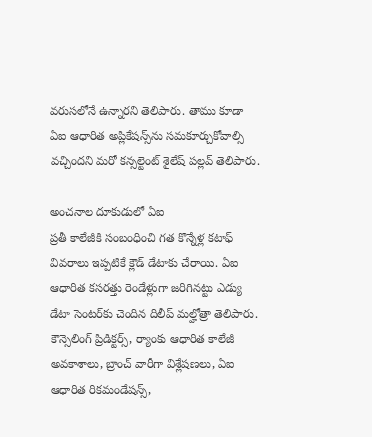వరుసలోనే ఉన్నారని తెలిపారు. తాము కూడా ఏఐ ఆధారిత అప్లికేషన్స్‌ను సమకూర్చుకోవాల్సి వచ్చిందని మరో కన్సల్టెంట్‌ శైలేష్‌ పల్లవ్‌ తెలిపారు.

అంచనాల దూకుడులో ఏఐ
ప్రతీ కాలేజీకి సంబంధించి గత కొన్నేళ్ల కటాఫ్‌ వివరాలు ఇప్పటికే క్లౌడ్‌ డేటాకు చేరాయి. ఏఐ ఆధారిత కసరత్తు రెండేళ్లుగా జరిగినట్టు ఎడ్యు డేటా సెంటర్‌కు చెందిన దిలీప్‌ మల్హోత్రా తెలిపారు. కౌన్సెలింగ్‌ ప్రిడిక్టర్స్, ర్యాంకు ఆధారిత కాలేజీ అవకాశాలు, బ్రాంచ్‌ వారీగా విశ్లేషణలు, ఏఐ ఆధారిత రికమండేషన్స్,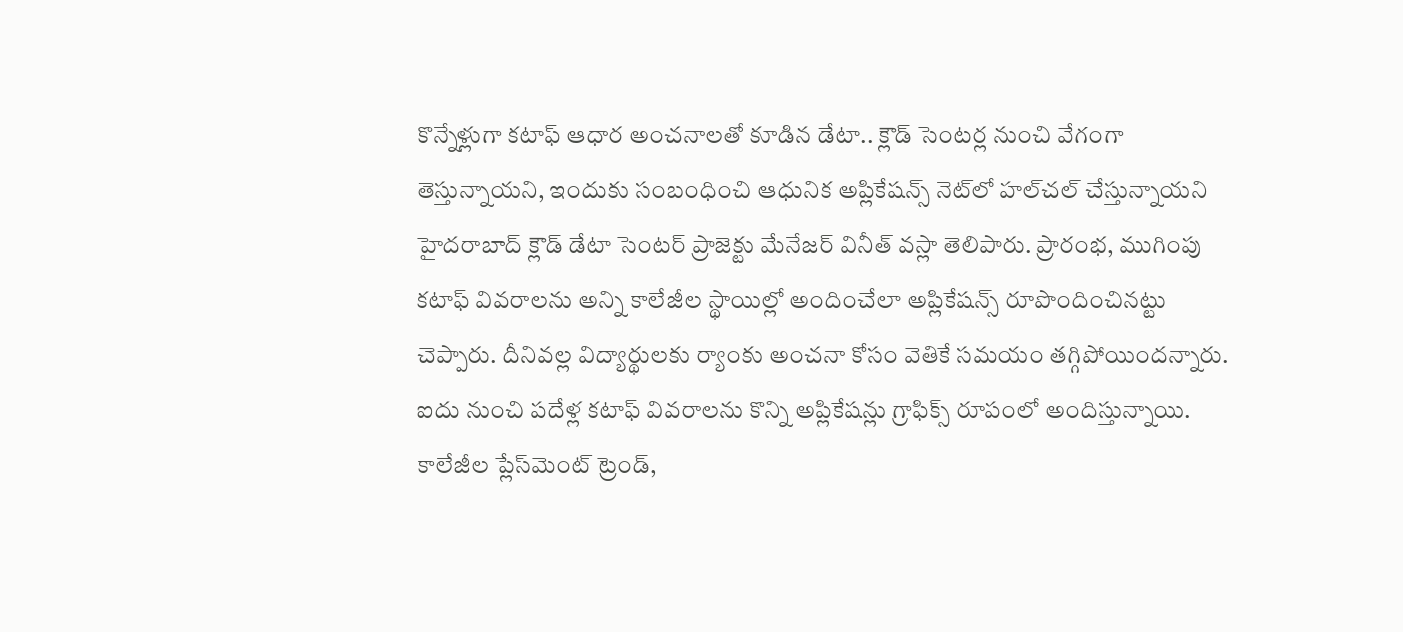కొన్నేళ్లుగా కటాఫ్‌ ఆధార అంచనాలతో కూడిన డేటా.. క్లౌడ్‌ సెంటర్ల నుంచి వేగంగా తెస్తున్నాయని, ఇందుకు సంబంధించి ఆధునిక అప్లికేషన్స్‌ నెట్‌లో హల్‌చల్‌ చేస్తున్నాయని హైదరాబాద్‌ క్లౌడ్‌ డేటా సెంటర్‌ ప్రాజెక్టు మేనేజర్‌ వినీత్‌ వస్లా తెలిపారు. ప్రారంభ, ముగింపు కటాఫ్‌ వివరాలను అన్ని కాలేజీల స్థాయిల్లో అందించేలా అప్లికేషన్స్‌ రూపొందించినట్టు చెప్పారు. దీనివల్ల విద్యార్థులకు ర్యాంకు అంచనా కోసం వెతికే సమయం తగ్గిపోయిందన్నారు. ఐదు నుంచి పదేళ్ల కటాఫ్‌ వివరాలను కొన్ని అప్లికేషన్లు గ్రాఫిక్స్‌ రూపంలో అందిస్తున్నాయి. కాలేజీల ప్లేస్‌మెంట్‌ ట్రెండ్,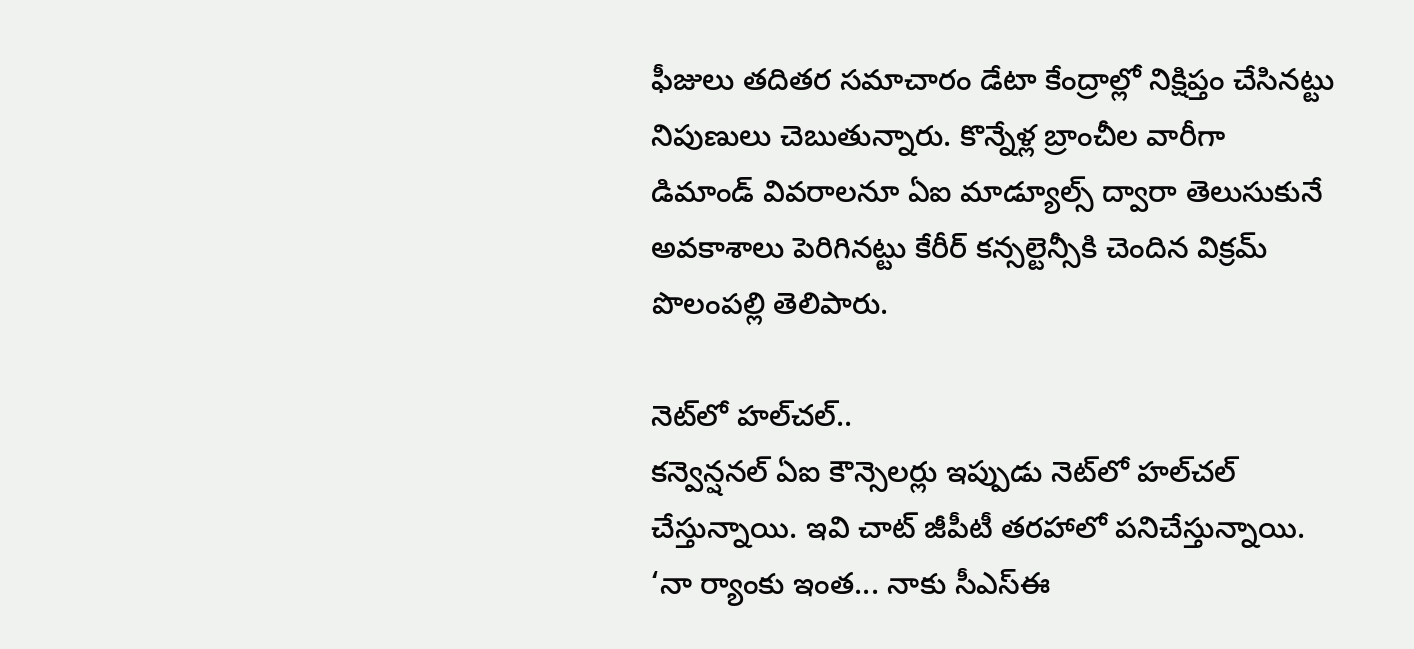ఫీజులు తదితర సమాచారం డేటా కేంద్రాల్లో నిక్షిప్తం చేసినట్టు నిపుణులు చెబుతున్నారు. కొన్నేళ్ల బ్రాంచీల వారీగా డిమాండ్‌ వివరాలనూ ఏఐ మాడ్యూల్స్‌ ద్వారా తెలుసుకునే అవకాశాలు పెరిగినట్టు కేరీర్‌ కన్సల్టెన్సీకి చెందిన విక్రమ్‌ పొలంపల్లి తెలిపారు.

నెట్‌లో హల్‌చల్‌..
కన్వెన్షనల్‌ ఏఐ కౌన్సెలర్లు ఇప్పుడు నెట్‌లో హల్‌చల్‌ చేస్తున్నాయి. ఇవి చాట్‌ జీపీటీ తరహాలో పనిచేస్తున్నాయి. ‘నా ర్యాంకు ఇంత... నాకు సీఎస్‌ఈ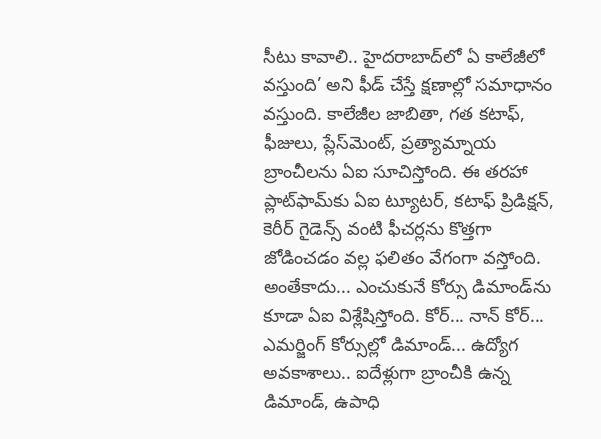సీటు కావాలి.. హైదరాబాద్‌లో ఏ కాలేజీలో వస్తుంది’ అని ఫీడ్‌ చేస్తే క్షణాల్లో సమాధానం వస్తుంది. కాలేజీల జాబితా, గత కటాఫ్, ఫీజులు, ప్లేస్‌మెంట్, ప్రత్యామ్నాయ బ్రాంచీలను ఏఐ సూచిస్తోంది. ఈ తరహా ప్లాట్‌ఫామ్‌కు ఏఐ ట్యూటర్, కటాఫ్‌ ప్రిడిక్షన్, కెరీర్‌ గైడెన్స్‌ వంటి ఫీచర్లను కొత్తగా జోడించడం వల్ల ఫలితం వేగంగా వస్తోంది. అంతేకాదు... ఎంచుకునే కోర్సు డిమాండ్‌ను కూడా ఏఐ విశ్లేషిస్తోంది. కోర్‌... నాన్‌ కోర్‌... ఎమర్జింగ్‌ కోర్సుల్లో డిమాండ్‌... ఉద్యోగ అవకాశాలు.. ఐదేళ్లుగా బ్రాంచీకి ఉన్న డిమాండ్, ఉపాధి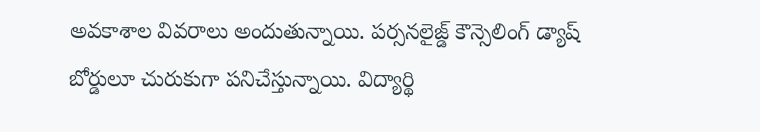అవకాశాల వివరాలు అందుతున్నాయి. పర్సనలైజ్డ్‌ కౌన్సెలింగ్‌ డ్యాష్‌ బోర్డులూ చురుకుగా పనిచేస్తున్నాయి. విద్యార్థి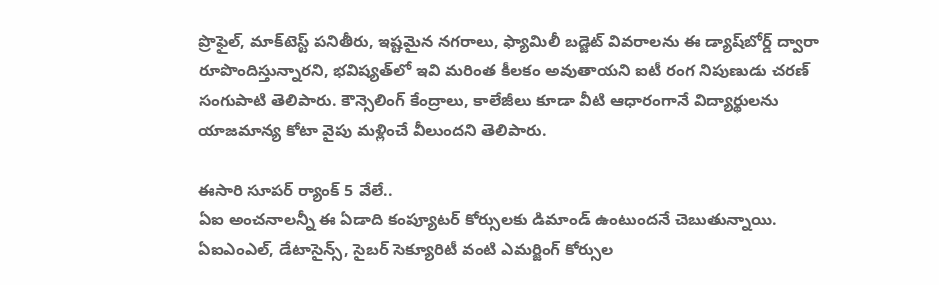ప్రొఫైల్, మాక్‌టెస్ట్‌ పనితీరు, ఇష్టమైన నగరాలు, ఫ్యామిలీ బడ్జెట్‌ వివరాలను ఈ డ్యాష్‌బోర్డ్‌ ద్వారా రూపొందిస్తున్నారని, భవిష్యత్‌లో ఇవి మరింత కీలకం అవుతాయని ఐటీ రంగ నిపుణుడు చరణ్‌ సంగుపాటి తెలిపారు. కౌన్సెలింగ్‌ కేంద్రాలు, కాలేజీలు కూడా వీటి ఆధారంగానే విద్యార్థులను యాజమాన్య కోటా వైపు మళ్లించే వీలుందని తెలిపారు.

ఈసారి సూపర్‌ ర్యాంక్‌ 5 వేలే..
ఏఐ అంచనాలన్నీ ఈ ఏడాది కంప్యూటర్‌ కోర్సులకు డిమాండ్‌ ఉంటుందనే చెబుతున్నాయి. ఏఐఎంఎల్, డేటాసైన్స్, సైబర్‌ సెక్యూరిటీ వంటి ఎమర్జింగ్‌ కోర్సుల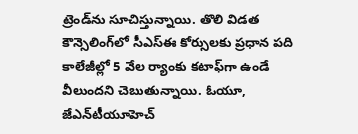ట్రెండ్‌ను సూచిస్తున్నాయి. తొలి విడత కౌన్సెలింగ్‌లో సీఎస్‌ఈ కోర్సులకు ప్రధాన పది కాలేజీల్లో 5 వేల ర్యాంకు కటాఫ్‌గా ఉండే వీలుందని చెబుతున్నాయి. ఓయూ, జేఎన్‌టీయూహెచ్‌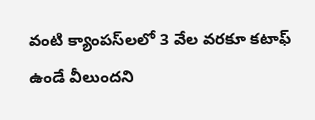వంటి క్యాంపస్‌లలో 3 వేల వరకూ కటాఫ్‌ ఉండే వీలుందని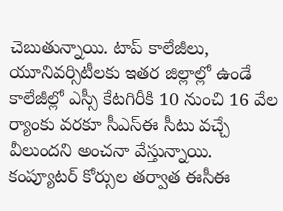చెబుతున్నాయి. టాప్‌ కాలేజీలు, యూనివర్సిటీలకు ఇతర జిల్లాల్లో ఉండే కాలేజీల్లో ఎస్సీ కేటగిరీకి 10 నుంచి 16 వేల ర్యాంకు వరకూ సీఎస్‌ఈ సీటు వచ్చే వీలుందని అంచనా వేస్తున్నాయి. కంప్యూటర్‌ కోర్సుల తర్వాత ఈసీఈ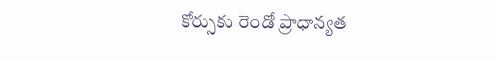కోర్సుకు రెండో ప్రాధాన్యత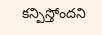కన్పిస్తోందని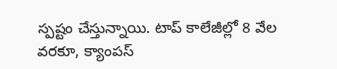స్పష్టం చేస్తున్నాయి. టాప్‌ కాలేజీల్లో 8 వేల వరకూ, క్యాంపస్‌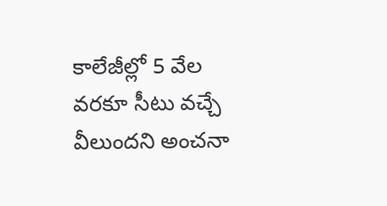కాలేజీల్లో 5 వేల వరకూ సీటు వచ్చే వీలుందని అంచనా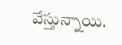వేస్తున్నాయి.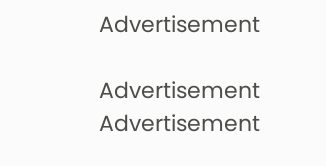Advertisement

Advertisement
Advertisement